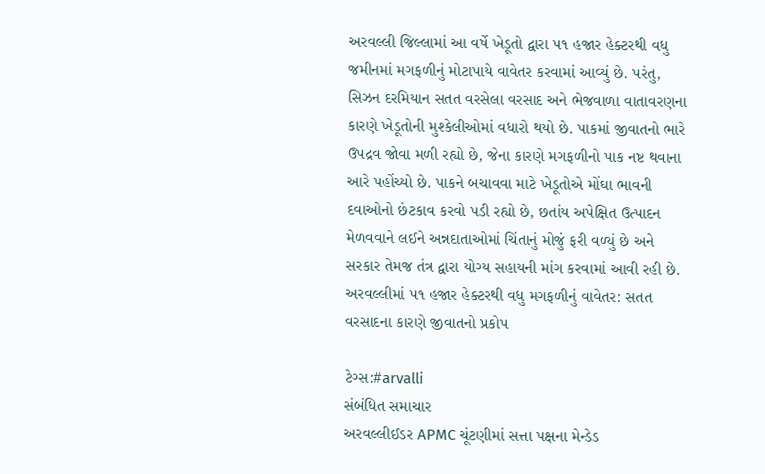અરવલ્લી જિલ્લામાં આ વર્ષે ખેડૂતો દ્વારા ૫૧ હજાર હેક્ટરથી વધુ જમીનમાં મગફળીનું મોટાપાયે વાવેતર કરવામાં આવ્યું છે. પરંતુ, સિઝન દરમિયાન સતત વરસેલા વરસાદ અને ભેજવાળા વાતાવરણના કારણે ખેડૂતોની મુશ્કેલીઓમાં વધારો થયો છે. પાકમાં જીવાતનો ભારે ઉપદ્રવ જોવા મળી રહ્યો છે, જેના કારણે મગફળીનો પાક નષ્ટ થવાના આરે પહોંચ્યો છે. પાકને બચાવવા માટે ખેડૂતોએ મોંઘા ભાવની દવાઓનો છંટકાવ કરવો પડી રહ્યો છે, છતાંય અપેક્ષિત ઉત્પાદન મેળવવાને લઈને અન્નદાતાઓમાં ચિંતાનું મોજું ફરી વળ્યું છે અને સરકાર તેમજ તંત્ર દ્વારા યોગ્ય સહાયની માંગ કરવામાં આવી રહી છે.
અરવલ્લીમાં ૫૧ હજાર હેક્ટરથી વધુ મગફળીનું વાવેતર: સતત વરસાદના કારણે જીવાતનો પ્રકોપ

ટેગ્સ:#arvalli
સંબંધિત સમાચાર
અરવલ્લીઈડર APMC ચૂંટણીમાં સત્તા પક્ષના મેન્ડેડ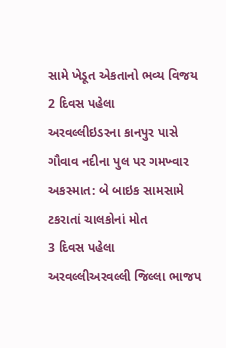સામે ખેડૂત એકતાનો ભવ્ય વિજય
2 દિવસ પહેલા
અરવલ્લીઇડરના કાનપુર પાસે ગૌવાવ નદીના પુલ પર ગમખ્વાર અકસ્માત: બે બાઇક સામસામે ટકરાતાં ચાલકોનાં મોત
3 દિવસ પહેલા
અરવલ્લીઅરવલ્લી જિલ્લા ભાજપ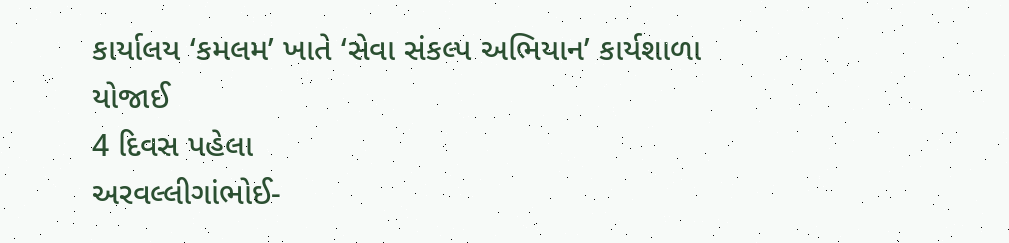કાર્યાલય ‘કમલમ’ ખાતે ‘સેવા સંકલ્પ અભિયાન’ કાર્યશાળા યોજાઈ
4 દિવસ પહેલા
અરવલ્લીગાંભોઈ-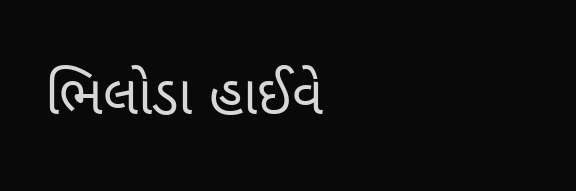ભિલોડા હાઈવે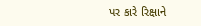પર કારે રિક્ષાને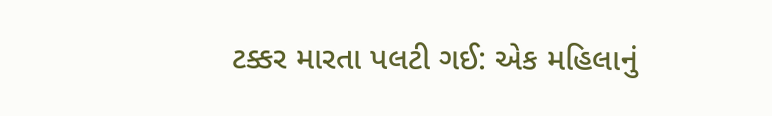ટક્કર મારતા પલટી ગઈ: એક મહિલાનું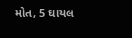મોત, 5 ઘાયલ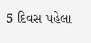5 દિવસ પહેલા